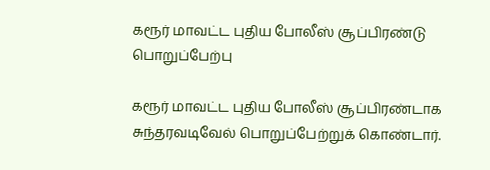கரூர் மாவட்ட புதிய போலீஸ் சூப்பிரண்டு பொறுப்பேற்பு

கரூர் மாவட்ட புதிய போலீஸ் சூப்பிரண்டாக சுந்தரவடிவேல் பொறுப்பேற்றுக் கொண்டார்.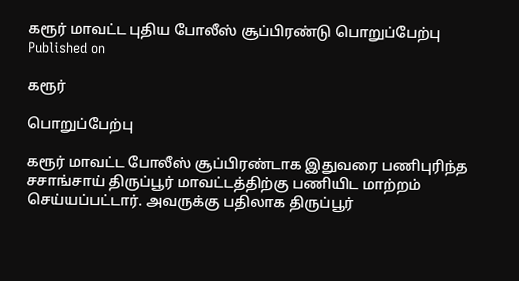கரூர் மாவட்ட புதிய போலீஸ் சூப்பிரண்டு பொறுப்பேற்பு
Published on

கரூர்

பொறுப்பேற்பு

கரூர் மாவட்ட போலீஸ் சூப்பிரண்டாக இதுவரை பணிபுரிந்த சசாங்சாய் திருப்பூர் மாவட்டத்திற்கு பணியிட மாற்றம் செய்யப்பட்டார். அவருக்கு பதிலாக திருப்பூர்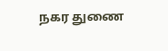நகர துணை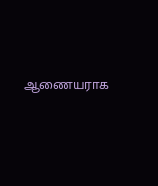ஆணையராக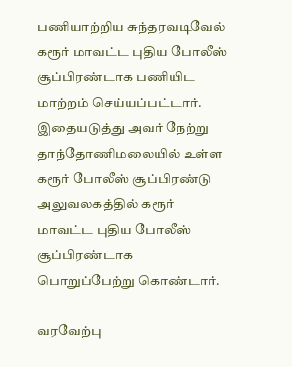பணியாற்றிய சுந்தரவடிவேல் கரூர் மாவட்ட புதிய போலீஸ் சூப்பிரண்டாக பணியிட மாற்றம் செய்யப்பட்டார். இதையடுத்து அவர் நேற்று தாந்தோணிமலையில் உள்ள கரூர் போலீஸ் சூப்பிரண்டு அலுவலகத்தில் கரூர் மாவட்ட புதிய போலீஸ் சூப்பிரண்டாக பொறுப்பேற்று கொண்டார்.

வரவேற்பு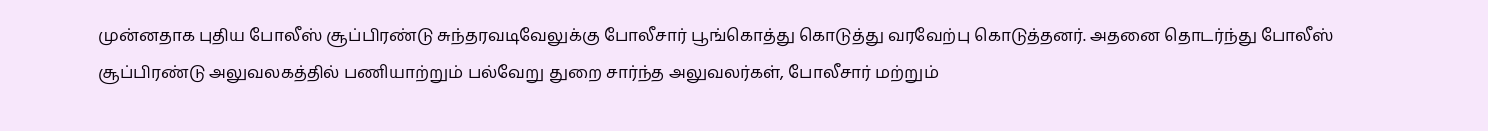முன்னதாக புதிய போலீஸ் சூப்பிரண்டு சுந்தரவடிவேலுக்கு போலீசார் பூங்கொத்து கொடுத்து வரவேற்பு கொடுத்தனர். அதனை தொடர்ந்து போலீஸ் சூப்பிரண்டு அலுவலகத்தில் பணியாற்றும் பல்வேறு துறை சார்ந்த அலுவலர்கள், போலீசார் மற்றும்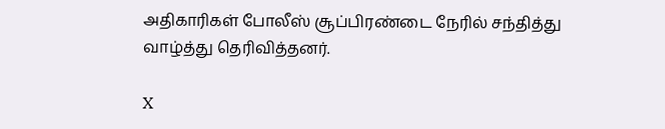அதிகாரிகள் போலீஸ் சூப்பிரண்டை நேரில் சந்தித்து வாழ்த்து தெரிவித்தனர்.

X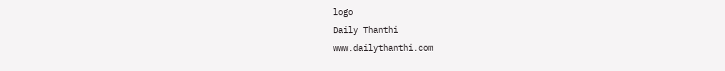logo
Daily Thanthi
www.dailythanthi.com